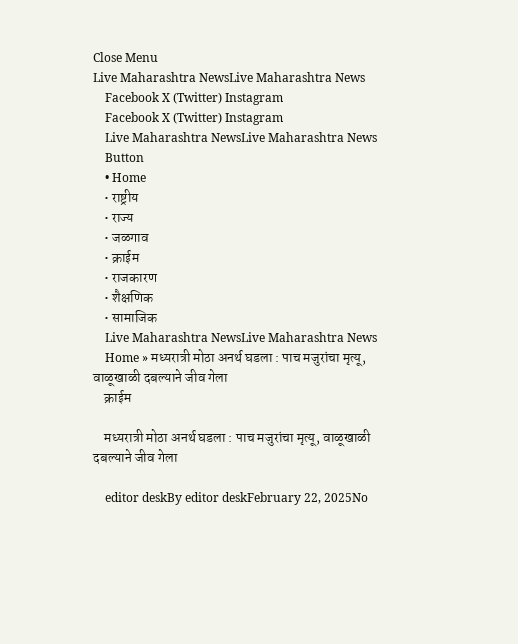Close Menu
Live Maharashtra NewsLive Maharashtra News
    Facebook X (Twitter) Instagram
    Facebook X (Twitter) Instagram
    Live Maharashtra NewsLive Maharashtra News
    Button
    • Home
    • राष्ट्रीय
    • राज्य
    • जळगाव
    • क्राईम
    • राजकारण
    • शैक्षणिक
    • सामाजिक
    Live Maharashtra NewsLive Maharashtra News
    Home » मध्यरात्री मोठा अनर्थ घडला : पाच मजुरांचा मृत्यू, वाळूखाळी दबल्याने जीव गेला
    क्राईम

    मध्यरात्री मोठा अनर्थ घडला : पाच मजुरांचा मृत्यू, वाळूखाळी दबल्याने जीव गेला

    editor deskBy editor deskFebruary 22, 2025No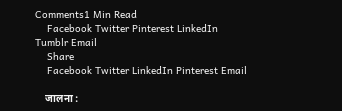Comments1 Min Read
    Facebook Twitter Pinterest LinkedIn Tumblr Email
    Share
    Facebook Twitter LinkedIn Pinterest Email

    जालना :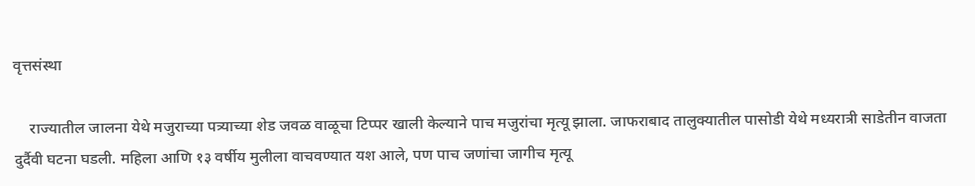वृत्तसंस्था

    राज्यातील जालना येथे मजुराच्या पत्र्याच्या शेड जवळ वाळूचा टिप्पर खाली केल्याने पाच मजुरांचा मृत्यू झाला. जाफराबाद तालुक्यातील पासोडी येथे मध्यरात्री साडेतीन वाजता दुर्दैवी घटना घडली. महिला आणि १३ वर्षीय मुलीला वाचवण्यात यश आले, पण पाच जणांचा जागीच मृत्यू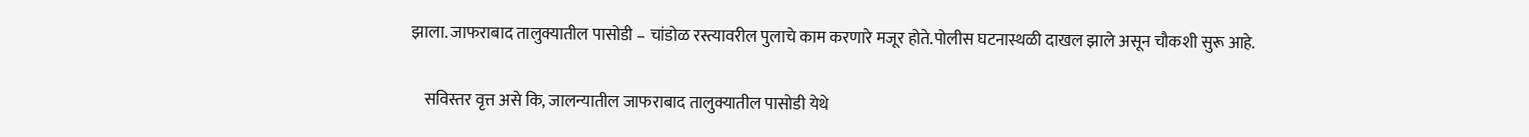झाला. जाफराबाद तालुक्यातील पासोडी – चांडोळ रस्त्यावरील पुलाचे काम करणारे मजूर होते.पोलीस घटनास्थळी दाखल झाले असून चौकशी सुरू आहे.

    सविस्तर वृत्त असे कि, जालन्यातील जाफराबाद तालुक्यातील पासोडी येथे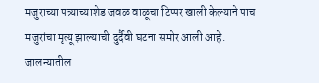मजुराच्या पत्र्याच्याशेड जवळ वाळूचा टिप्पर खाली केल्याने पाच मजुरांचा मृत्यू झाल्याची दुर्दैवी घटना समोर आली आहे. जालन्यातील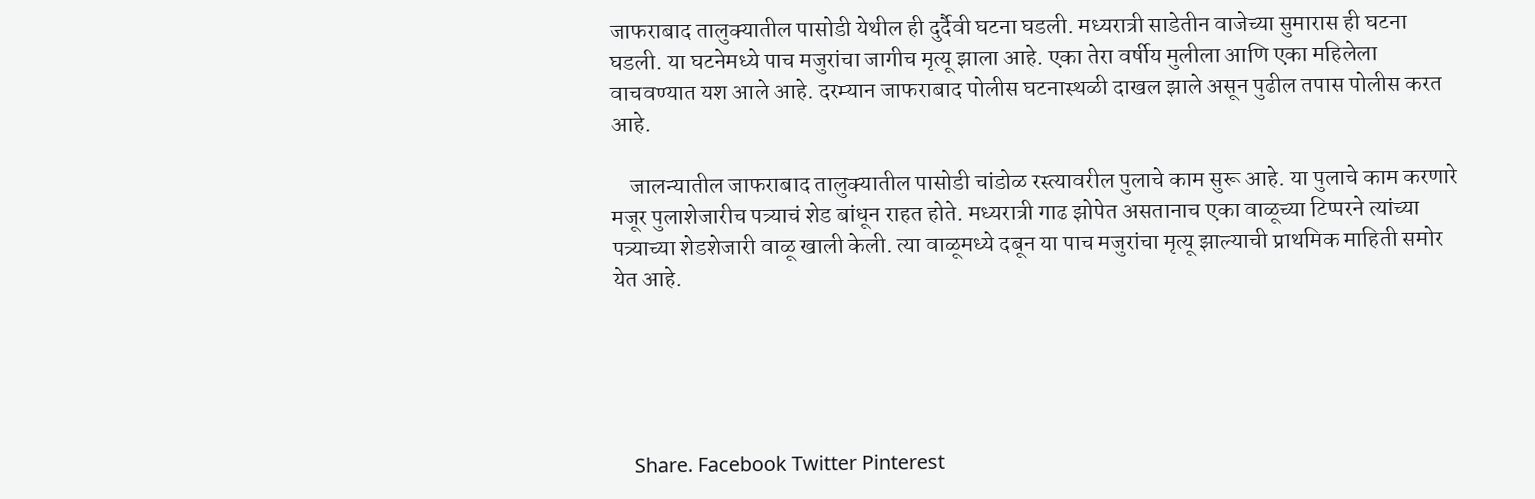जाफराबाद तालुक्यातील पासोडी येथील ही दुर्दैवी घटना घडली. मध्यरात्री साडेतीन वाजेच्या सुमारास ही घटना घडली. या घटनेमध्ये पाच मजुरांचा जागीच मृत्यू झाला आहे. एका तेरा वर्षीय मुलीला आणि एका महिलेला वाचवण्यात यश आले आहे. दरम्यान जाफराबाद पोलीस घटनास्थळी दाखल झाले असून पुढील तपास पोलीस करत आहे.

    जालन्यातील जाफराबाद तालुक्यातील पासोडी चांडोळ रस्त्यावरील पुलाचे काम सुरू आहे. या पुलाचे काम करणारे मजूर पुलाशेजारीच पत्र्याचं शेड बांधून राहत होते. मध्यरात्री गाढ झोपेत असतानाच एका वाळूच्या टिप्परने त्यांच्या पत्र्याच्या शेडशेजारी वाळू खाली केली. त्या वाळूमध्ये दबून या पाच मजुरांचा मृत्यू झाल्याची प्राथमिक माहिती समोर येत आहे.





    Share. Facebook Twitter Pinterest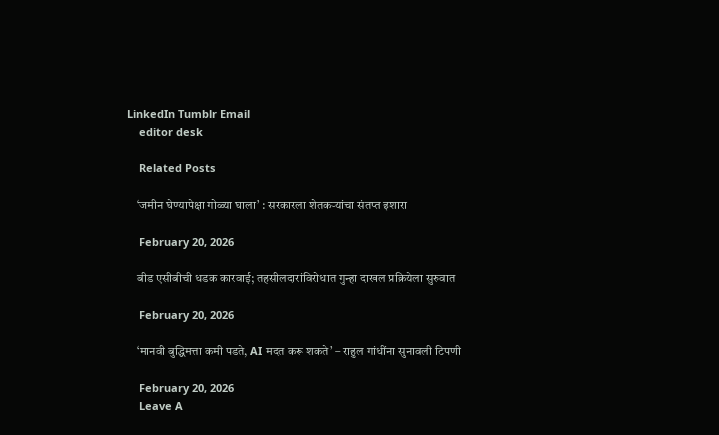LinkedIn Tumblr Email
    editor desk

    Related Posts

    ‘जमीन घेण्यापेक्षा गोळ्या घाला’ : सरकारला शेतकऱ्यांचा संतप्त इशारा

    February 20, 2026

    बीड एसीबीची धडक कारवाई; तहसीलदारांविरोधात गुन्हा दाखल प्रक्रियेला सुरुवात

    February 20, 2026

    ‘मानवी बुद्धिमत्ता कमी पडते, AI मदत करू शकते’ – राहुल गांधींना सुनावली टिपणी

    February 20, 2026
    Leave A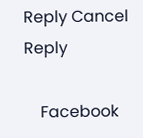Reply Cancel Reply

    Facebook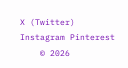X (Twitter) Instagram Pinterest
    © 2026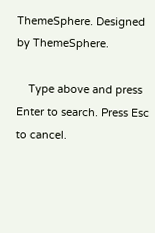ThemeSphere. Designed by ThemeSphere.

    Type above and press Enter to search. Press Esc to cancel.